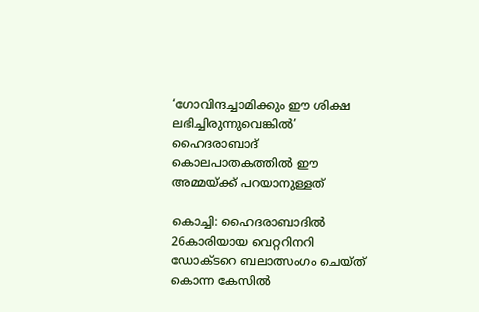‘ഗോവിന്ദച്ചാമിക്കും ഈ ശിക്ഷ ലഭിച്ചിരുന്നുവെങ്കില്‍’ ഹൈദരാബാദ് കൊലപാതകത്തില്‍ ഈ അമ്മയ്ക്ക് പറയാനുള്ളത്

കൊച്ചി: ഹൈദരാബാദില്‍ 26കാരിയായ വെറ്ററിനറി ഡോക്ടറെ ബലാത്സംഗം ചെയ്ത് കൊന്ന കേസില്‍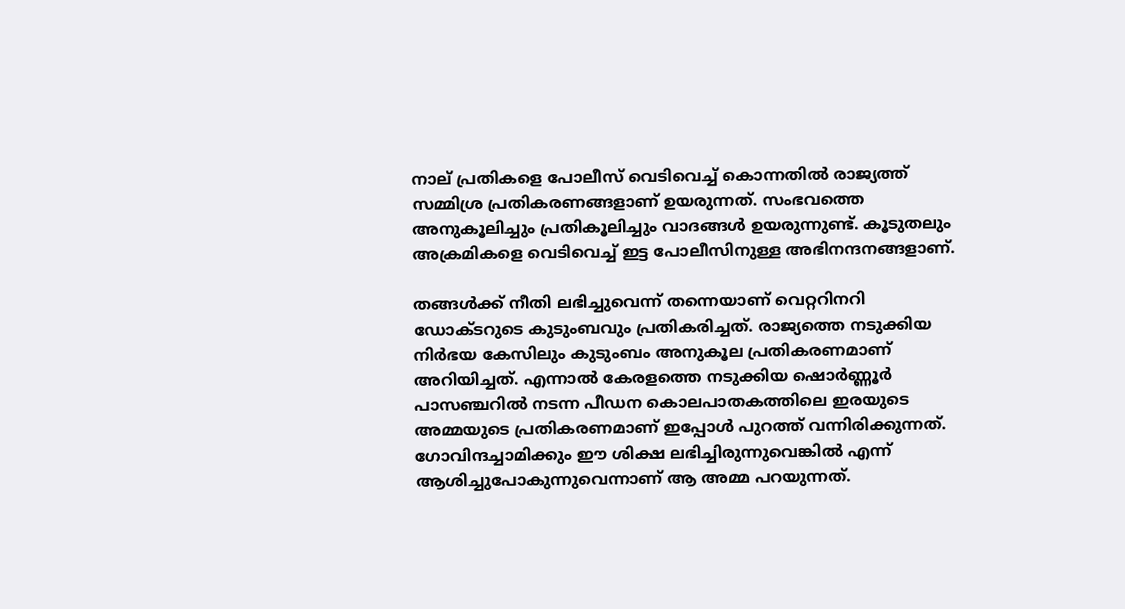നാല് പ്രതികളെ പോലീസ് വെടിവെച്ച് കൊന്നതില്‍ രാജ്യത്ത് സമ്മിശ്ര പ്രതികരണങ്ങളാണ് ഉയരുന്നത്. സംഭവത്തെ അനുകൂലിച്ചും പ്രതികൂലിച്ചും വാദങ്ങള്‍ ഉയരുന്നുണ്ട്. കൂടുതലും അക്രമികളെ വെടിവെച്ച് ഇട്ട പോലീസിനുള്ള അഭിനന്ദനങ്ങളാണ്.

തങ്ങള്‍ക്ക് നീതി ലഭിച്ചുവെന്ന് തന്നെയാണ് വെറ്ററിനറി ഡോക്ടറുടെ കുടുംബവും പ്രതികരിച്ചത്. രാജ്യത്തെ നടുക്കിയ നിര്‍ഭയ കേസിലും കുടുംബം അനുകൂല പ്രതികരണമാണ് അറിയിച്ചത്. എന്നാല്‍ കേരളത്തെ നടുക്കിയ ഷൊര്‍ണ്ണൂര്‍ പാസഞ്ചറില്‍ നടന്ന പീഡന കൊലപാതകത്തിലെ ഇരയുടെ അമ്മയുടെ പ്രതികരണമാണ് ഇപ്പോള്‍ പുറത്ത് വന്നിരിക്കുന്നത്. ഗോവിന്ദച്ചാമിക്കും ഈ ശിക്ഷ ലഭിച്ചിരുന്നുവെങ്കില്‍ എന്ന് ആശിച്ചുപോകുന്നുവെന്നാണ് ആ അമ്മ പറയുന്നത്.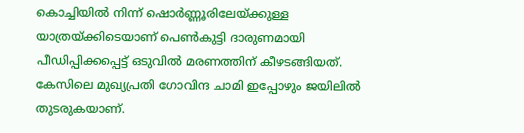കൊച്ചിയില്‍ നിന്ന് ഷൊര്‍ണ്ണൂരിലേയ്ക്കുള്ള യാത്രയ്ക്കിടെയാണ് പെണ്‍കുട്ടി ദാരുണമായി പീഡിപ്പിക്കപ്പെട്ട് ഒടുവില്‍ മരണത്തിന് കീഴടങ്ങിയത്. കേസിലെ മുഖ്യപ്രതി ഗോവിന്ദ ചാമി ഇപ്പോഴും ജയിലില്‍ തുടരുകയാണ്.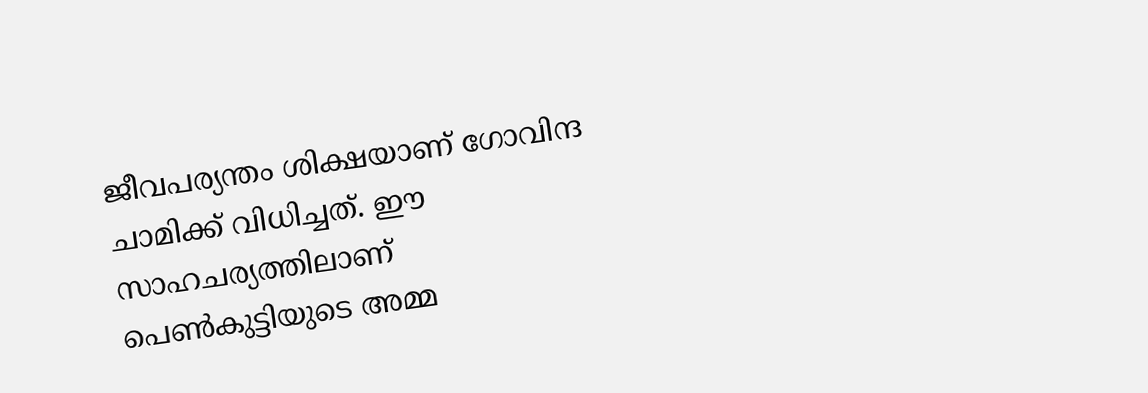ജീവപര്യന്തം ശിക്ഷയാണ് ഗോവിന്ദ ചാമിക്ക് വിധിച്ചത്. ഈ സാഹചര്യത്തിലാണ് പെണ്‍കുട്ടിയുടെ അമ്മ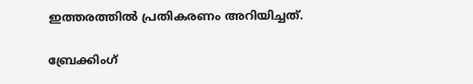ഇത്തരത്തില്‍ പ്രതികരണം അറിയിച്ചത്.

ബ്രേക്കിംഗ്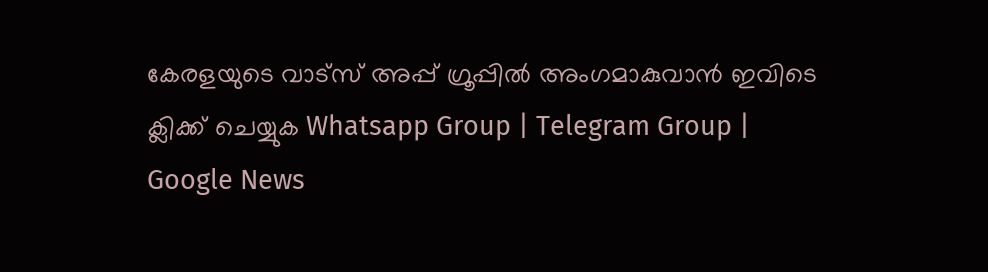കേരളയുടെ വാട്സ് അപ്പ് ഗ്രൂപ്പിൽ അംഗമാകുവാൻ ഇവിടെ ക്ലിക്ക് ചെയ്യുക Whatsapp Group | Telegram Group | Google News